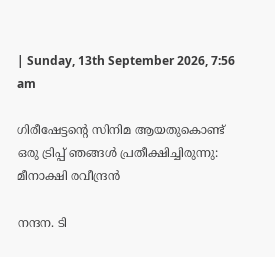| Sunday, 13th September 2026, 7:56 am

ഗിരീഷേട്ടന്റെ സിനിമ ആയതുകൊണ്ട് ഒരു ട്രിപ്പ് ഞങ്ങള്‍ പ്രതീക്ഷിച്ചിരുന്നു: മീനാക്ഷി രവീന്ദ്രൻ

നന്ദന. ടി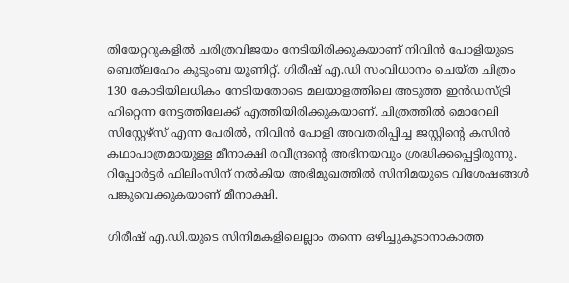തിയേറ്ററുകളിൽ ചരിത്രവിജയം നേടിയിരിക്കുകയാണ് നിവിൻ പോളിയുടെ ബെത്‌ലഹേം കുടുംബ യൂണിറ്റ്. ഗിരീഷ് എ.ഡി സംവിധാനം ചെയ്ത ചിത്രം 130 കോടിയിലധികം നേടിയതോടെ മലയാളത്തിലെ അടുത്ത ഇന്‍ഡസ്ട്രി ഹിറ്റെന്ന നേട്ടത്തിലേക്ക് എത്തിയിരിക്കുകയാണ്. ചിത്രത്തിൽ മൊറേലി സിസ്റ്റേഴ്സ് എന്ന പേരിൽ, നിവിൻ പോളി അവതരിപ്പിച്ച ജസ്റ്റിന്റെ കസിൻ കഥാപാത്രമായുള്ള മീനാക്ഷി രവീന്ദ്രന്റെ അഭിനയവും ശ്രദ്ധിക്കപ്പെട്ടിരുന്നു. റിപ്പോർട്ടർ ഫിലിംസിന് നൽകിയ അഭിമുഖത്തിൽ സിനിമയുടെ വിശേഷങ്ങൾ പങ്കുവെക്കുകയാണ് മീനാക്ഷി.

ഗിരീഷ് എ.ഡി.യുടെ സിനിമകളിലെല്ലാം തന്നെ ഒഴിച്ചുകൂടാനാകാത്ത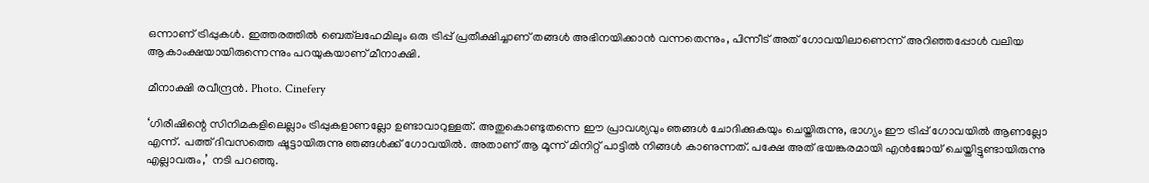ഒന്നാണ് ട്രിപ്പുകൾ. ഇത്തരത്തിൽ ബെത്‌ലഹേമിലും ഒരു ട്രിപ്പ് പ്രതീക്ഷിച്ചാണ് തങ്ങൾ അഭിനയിക്കാൻ വന്നതെന്നും, പിന്നീട് അത് ഗോവയിലാണെന്ന് അറിഞ്ഞപ്പോൾ വലിയ ആകാംക്ഷയായിരുന്നെന്നും പറയുകയാണ് മീനാക്ഷി.

മീനാക്ഷി രവീന്ദ്രൻ. Photo. Cinefery

‘ഗിരീഷിന്റെ സിനിമകളിലെല്ലാം ട്രിപ്പുകളാണല്ലോ ഉണ്ടാവാറുള്ളത്. അതുകൊണ്ടുതന്നെ ഈ പ്രാവശ്യവും ഞങ്ങൾ ചോദിക്കുകയും ചെയ്തിരുന്നു, ഭാഗ്യം ഈ ട്രിപ്പ് ഗോവയിൽ ആണല്ലോ എന്ന്. പത്ത് ദിവസത്തെ ഷൂട്ടായിരുന്നു ഞങ്ങൾക്ക് ഗോവയിൽ. അതാണ് ആ മൂന്ന് മിനിറ്റ് പാട്ടിൽ നിങ്ങൾ കാണുന്നത്. പക്ഷേ അത് ഭയങ്കരമായി എൻജോയ് ചെയ്തിട്ടുണ്ടായിരുന്നു എല്ലാവരും,’ നടി പറഞ്ഞു.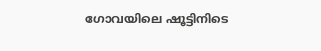ഗോവയിലെ ഷൂട്ടിനിടെ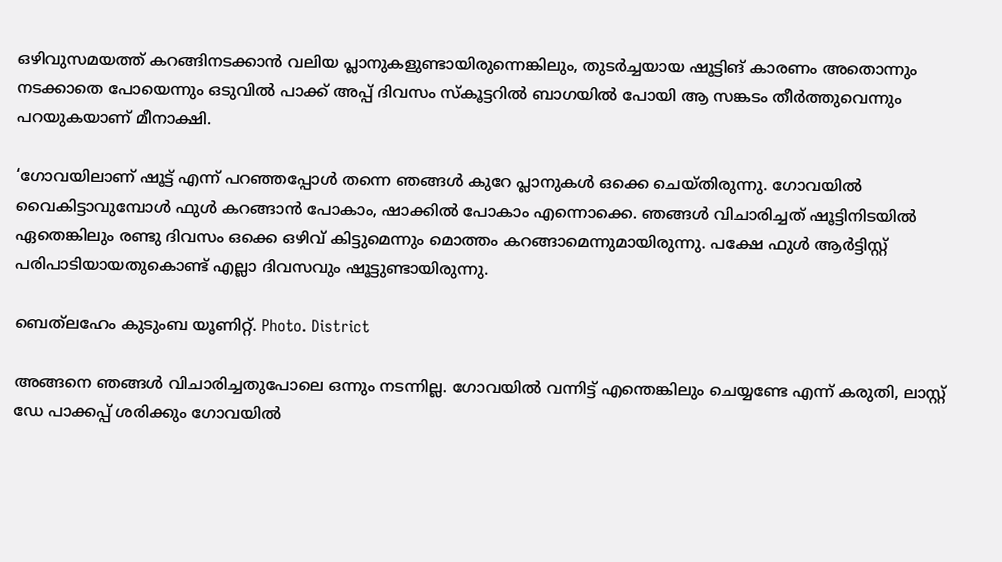ഒഴിവുസമയത്ത് കറങ്ങിനടക്കാൻ വലിയ പ്ലാനുകളുണ്ടായിരുന്നെങ്കിലും, തുടർച്ചയായ ഷൂട്ടിങ് കാരണം അതൊന്നും നടക്കാതെ പോയെന്നും ഒടുവിൽ പാക്ക് അപ്പ് ദിവസം സ്കൂട്ടറിൽ ബാഗയിൽ പോയി ആ സങ്കടം തീർത്തുവെന്നും പറയുകയാണ് മീനാക്ഷി.

‘ഗോവയിലാണ് ഷൂട്ട് എന്ന് പറഞ്ഞപ്പോൾ തന്നെ ഞങ്ങൾ കുറേ പ്ലാനുകൾ ഒക്കെ ചെയ്തിരുന്നു. ഗോവയിൽ വൈകിട്ടാവുമ്പോൾ ഫുൾ കറങ്ങാൻ പോകാം, ഷാക്കിൽ പോകാം എന്നൊക്കെ. ഞങ്ങൾ വിചാരിച്ചത് ഷൂട്ടിനിടയിൽ ഏതെങ്കിലും രണ്ടു ദിവസം ഒക്കെ ഒഴിവ് കിട്ടുമെന്നും മൊത്തം കറങ്ങാമെന്നുമായിരുന്നു. പക്ഷേ ഫുൾ ആർട്ടിസ്റ്റ് പരിപാടിയായതുകൊണ്ട് എല്ലാ ദിവസവും ഷൂട്ടുണ്ടായിരുന്നു.

ബെത്‌ലഹേം കുടുംബ യൂണിറ്റ്. Photo. District

അങ്ങനെ ഞങ്ങൾ വിചാരിച്ചതുപോലെ ഒന്നും നടന്നില്ല. ഗോവയിൽ വന്നിട്ട് എന്തെങ്കിലും ചെയ്യണ്ടേ എന്ന് കരുതി, ലാസ്റ്റ് ഡേ പാക്കപ്പ് ശരിക്കും ഗോവയിൽ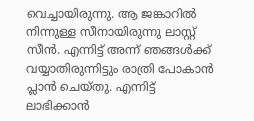വെച്ചായിരുന്നു. ആ ജങ്കാറിൽ നിന്നുള്ള സീനായിരുന്നു ലാസ്റ്റ് സീൻ. എന്നിട്ട് അന്ന് ഞങ്ങൾക്ക് വയ്യാതിരുന്നിട്ടും രാത്രി പോകാൻ പ്ലാൻ ചെയ്തു. എന്നിട്ട് ലാഭിക്കാൻ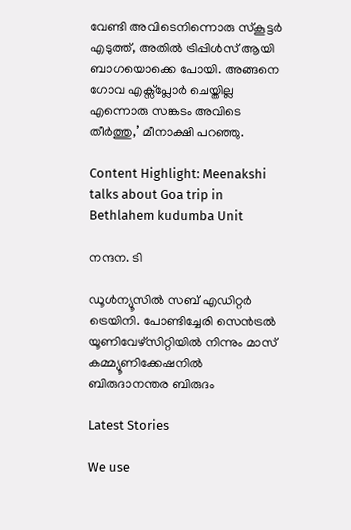വേണ്ടി അവിടെനിന്നൊരു സ്കൂട്ടർ എടുത്ത്, അതിൽ ട്രിപ്പിൾസ് ആയി ബാഗയൊക്കെ പോയി. അങ്ങനെ ഗോവ എക്സ്പ്ലോർ ചെയ്തില്ല എന്നൊരു സങ്കടം അവിടെ തീർത്തു,’ മീനാക്ഷി പറഞ്ഞു.

Content Highlight: Meenakshi talks about Goa trip in Bethlahem kudumba Unit

നന്ദന. ടി

ഡൂള്‍ന്യൂസില്‍ സബ് എഡിറ്റര്‍ ട്രെയിനി. പോണ്ടിച്ചേരി സെന്‍ട്രല്‍ യൂണിവേഴ്‌സിറ്റിയില്‍ നിന്നും മാസ് കമ്മ്യൂണിക്കേഷനില്‍ ബിരുദാനന്തര ബിരുദം

Latest Stories

We use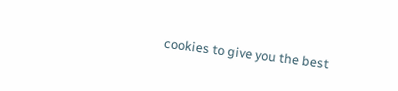cookies to give you the best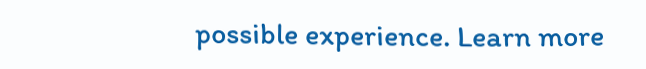possible experience. Learn more